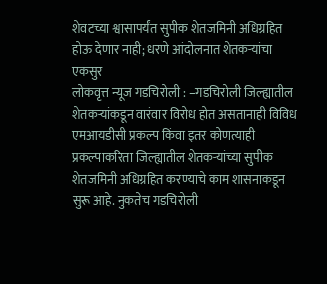शेवटच्या श्वासापर्यंत सुपीक शेतजमिनी अधिग्रहित होऊ देणार नाही; धरणे आंदोलनात शेतकऱ्यांचा एकसुर
लोकवृत्त न्यूज गडचिरोली : –गडचिरोली जिल्ह्यातील शेतकऱ्यांकडून वारंवार विरोध होत असतानाही विविध एमआयडीसी प्रकल्प किंवा इतर कोणत्याही प्रकल्पाकरिता जिल्ह्यातील शेतकऱ्यांच्या सुपीक शेतजमिनी अधिग्रहित करण्याचे काम शासनाकडून सुरू आहे. नुकतेच गडचिरोली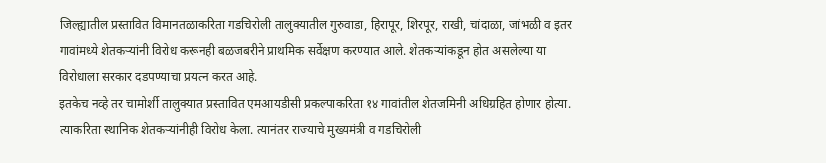जिल्ह्यातील प्रस्तावित विमानतळाकरिता गडचिरोली तालुक्यातील गुरुवाडा, हिरापूर, शिरपूर, राखी, चांदाळा, जांभळी व इतर गावांमध्ये शेतकऱ्यांनी विरोध करूनही बळजबरीने प्राथमिक सर्वेक्षण करण्यात आले. शेतकऱ्यांकडून होत असलेल्या या विरोधाला सरकार दडपण्याचा प्रयत्न करत आहे.
इतकेच नव्हे तर चामोर्शी तालुक्यात प्रस्तावित एमआयडीसी प्रकल्पाकरिता १४ गावांतील शेतजमिनी अधिग्रहित होणार होत्या. त्याकरिता स्थानिक शेतकऱ्यांनीही विरोध केला. त्यानंतर राज्याचे मुख्यमंत्री व गडचिरोली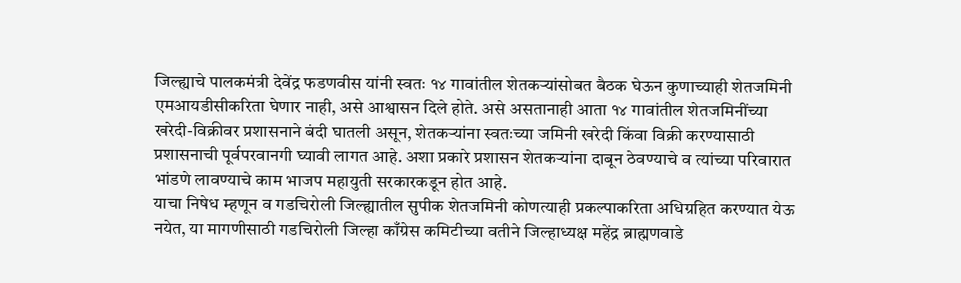जिल्ह्याचे पालकमंत्री देवेंद्र फडणवीस यांनी स्वतः १४ गावांतील शेतकऱ्यांसोबत बैठक घेऊन कुणाच्याही शेतजमिनी एमआयडीसीकरिता घेणार नाही, असे आश्वासन दिले होते. असे असतानाही आता १४ गावांतील शेतजमिनींच्या खरेदी-विक्रीवर प्रशासनाने बंदी घातली असून, शेतकऱ्यांना स्वतःच्या जमिनी खरेदी किंवा विक्री करण्यासाठी प्रशासनाची पूर्वपरवानगी घ्यावी लागत आहे. अशा प्रकारे प्रशासन शेतकऱ्यांना दाबून ठेवण्याचे व त्यांच्या परिवारात भांडणे लावण्याचे काम भाजप महायुती सरकारकडून होत आहे.
याचा निषेध म्हणून व गडचिरोली जिल्ह्यातील सुपीक शेतजमिनी कोणत्याही प्रकल्पाकरिता अधिग्रहित करण्यात येऊ नयेत, या मागणीसाठी गडचिरोली जिल्हा काँग्रेस कमिटीच्या वतीने जिल्हाध्यक्ष महेंद्र ब्राह्मणवाडे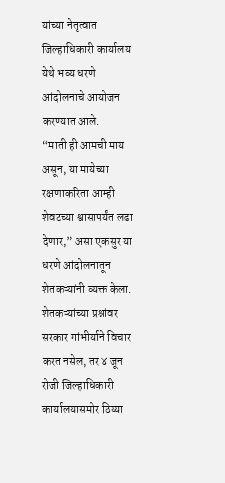यांच्या नेतृत्वात जिल्हाधिकारी कार्यालय येथे भव्य धरणे आंदोलनाचे आयोजन करण्यात आले.
“माती ही आमची माय असून, या मायेच्या रक्षणाकरिता आम्ही शेवटच्या श्वासापर्यंत लढा देणार,” असा एकसुर या धरणे आंदोलनातून शेतकऱ्यांनी व्यक्त केला.
शेतकऱ्यांच्या प्रश्नांवर सरकार गांभीर्याने विचार करत नसेल, तर ४ जून रोजी जिल्हाधिकारी कार्यालयासमोर ठिय्या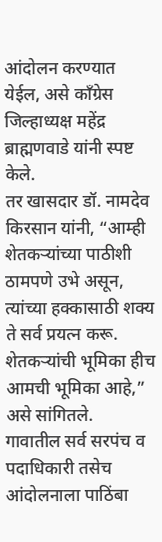आंदोलन करण्यात येईल, असे काँग्रेस जिल्हाध्यक्ष महेंद्र ब्राह्मणवाडे यांनी स्पष्ट केले.
तर खासदार डॉ. नामदेव किरसान यांनी, “आम्ही शेतकऱ्यांच्या पाठीशी ठामपणे उभे असून, त्यांच्या हक्कासाठी शक्य ते सर्व प्रयत्न करू. शेतकऱ्यांची भूमिका हीच आमची भूमिका आहे,” असे सांगितले.
गावातील सर्व सरपंच व पदाधिकारी तसेच आंदोलनाला पाठिंबा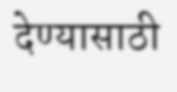देण्यासाठी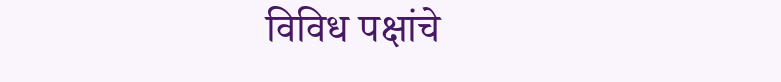विविध पक्षांचे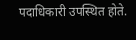पदाधिकारी उपस्थित होते.